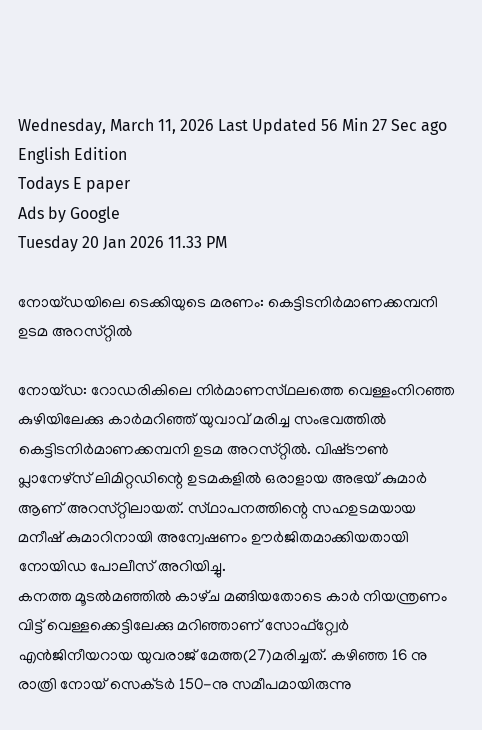Wednesday, March 11, 2026 Last Updated 56 Min 27 Sec ago English Edition
Todays E paper
Ads by Google
Tuesday 20 Jan 2026 11.33 PM

നോയ്‌ഡയിലെ ടെക്കിയുടെ മരണം: കെട്ടിടനിര്‍മാണക്കമ്പനി ഉടമ അറസ്‌റ്റില്‍

നോയ്‌ഡ: റോഡരികിലെ നിര്‍മാണസ്‌ഥലത്തെ വെള്ളംനിറഞ്ഞ കുഴിയിലേക്കു കാര്‍മറിഞ്ഞ്‌ യുവാവ്‌ മരിച്ച സംഭവത്തില്‍ കെട്ടിടനിര്‍മാണക്കമ്പനി ഉടമ അറസ്‌റ്റില്‍. വിഷ്‌ടൗണ്‍ പ്ലാനേഴ്‌സ് ലിമിറ്റഡിന്റെ ഉടമകളില്‍ ഒരാളായ അഭയ്‌ കുമാര്‍ ആണ്‌ അറസ്‌റ്റിലായത്‌. സ്‌ഥാപനത്തിന്റെ സഹഉടമയായ മനീഷ്‌ കുമാറിനായി അന്വേഷണം ഊര്‍ജിതമാക്കിയതായി നോയിഡ പോലീസ്‌ അറിയിച്ചു.
കനത്ത മൂടല്‍മഞ്ഞില്‍ കാഴ്‌ച മങ്ങിയതോടെ കാര്‍ നിയന്ത്രണം വിട്ട്‌ വെള്ളക്കെട്ടിലേക്കു മറിഞ്ഞാണ്‌ സോഫ്‌റ്റ്വേര്‍ എന്‍ജിനീയറായ യുവരാജ്‌ മേത്ത(27)മരിച്ചത്‌. കഴിഞ്ഞ 16 നു രാത്രി നോയ്‌ സെക്‌ടര്‍ 150-നു സമീപമായിരുന്നു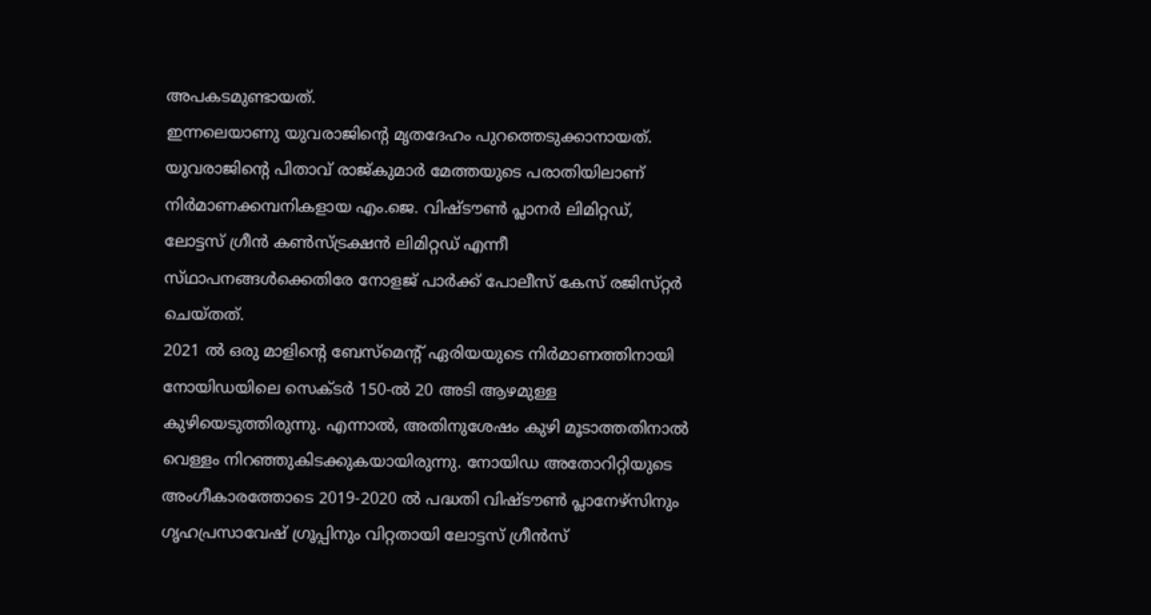അപകടമുണ്ടായത്‌.
ഇന്നലെയാണു യുവരാജിന്റെ മൃതദേഹം പുറത്തെടുക്കാനായത്‌. യുവരാജിന്റെ പിതാവ്‌ രാജ്‌കുമാര്‍ മേത്തയുടെ പരാതിയിലാണ്‌ നിര്‍മാണക്കമ്പനികളായ എം.ജെ. വിഷ്‌ടൗണ്‍ പ്ലാനര്‍ ലിമിറ്റഡ്‌, ലോട്ടസ്‌ ഗ്രീന്‍ കണ്‍സ്‌ട്രക്ഷന്‍ ലിമിറ്റഡ്‌ എന്നീ സ്‌ഥാപനങ്ങള്‍ക്കെതിരേ നോളജ്‌ പാര്‍ക്ക്‌ പോലീസ്‌ കേസ്‌ രജിസ്‌റ്റര്‍ ചെയ്‌തത്‌.
2021 ല്‍ ഒരു മാളിന്റെ ബേസ്‌മെന്റ്‌ ഏരിയയുടെ നിര്‍മാണത്തിനായി നോയിഡയിലെ സെക്‌ടര്‍ 150-ല്‍ 20 അടി ആഴമുള്ള കുഴിയെടുത്തിരുന്നു. എന്നാല്‍, അതിനുശേഷം കുഴി മൂടാത്തതിനാല്‍ വെള്ളം നിറഞ്ഞുകിടക്കുകയായിരുന്നു. നോയിഡ അതോറിറ്റിയുടെ അംഗീകാരത്തോടെ 2019-2020 ല്‍ പദ്ധതി വിഷ്‌ടൗണ്‍ പ്ലാനേഴ്‌സിനും ഗൃഹപ്രസാവേഷ്‌ ഗ്രൂപ്പിനും വിറ്റതായി ലോട്ടസ്‌ ഗ്രീന്‍സ്‌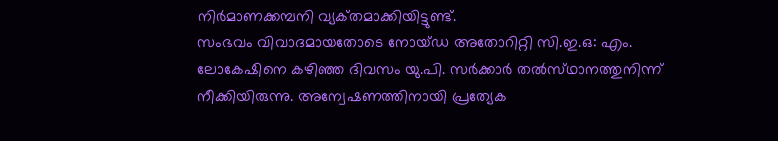നിര്‍മാണക്കമ്പനി വ്യക്‌തമാക്കിയിട്ടുണ്ട്‌.
സംഭവം വിവാദമായതോടെ നോയ്‌ഡ അതോറിറ്റി സി.ഇ.ഒ: എം. ലോകേഷിനെ കഴിഞ്ഞ ദിവസം യു.പി. സര്‍ക്കാര്‍ തല്‍സ്‌ഥാനത്തുനിന്ന്‌ നീക്കിയിരുന്നു. അന്വേഷണത്തിനായി പ്രത്യേക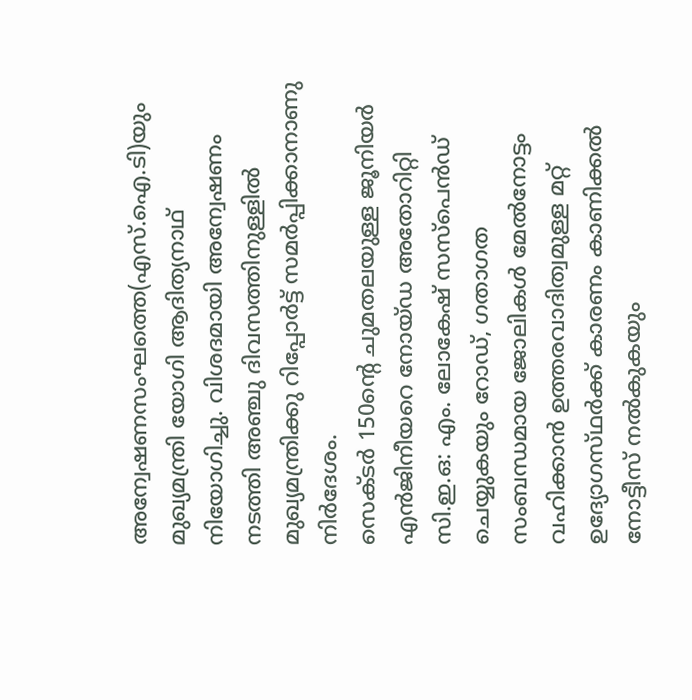അന്വേഷണസംഘത്തെ(എസ്‌.ഐ.ടി)യും മുഖ്യമന്ത്രി യോഗി ആദിത്യനാഥ്‌ നിയോഗിച്ചു. വിശദമായി അന്വേഷണം നടത്തി അഞ്ചു ദിവസത്തിനുള്ളില്‍ മുഖ്യമന്ത്രിക്കു റിപ്പോര്‍ട്ട്‌ സമര്‍പ്പിക്കാനാണു നിര്‍ദേശം.
സെക്‌ടര്‍ 150ന്റെ ചുമതലയുള്ള ജൂനിയര്‍ എന്‍ജിനീയറെ നോയ്‌ഡ അതോറിറ്റി സി.ഇ.ഒ: എം. ലോകേഷ്‌ സസ്‌പെന്‍ഡ്‌ ചെയ്യുകയും റോഡ്‌, ഗതാഗത സംബന്ധമായ ജോലികള്‍ മേല്‍നോട്ടം വഹിക്കാന്‍ ഉത്തരവാദിത്വമുള്ള മറ്റ്‌ ഉദ്യോഗസ്‌ഥര്‍ക്ക്‌ കാരണം കാണിക്കല്‍ നോട്ടീസ്‌ നല്‍കുകയും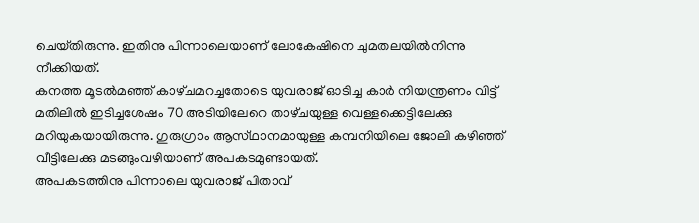ചെയ്‌തിരുന്നു. ഇതിനു പിന്നാലെയാണ്‌ ലോകേഷിനെ ചുമതലയില്‍നിന്നു നീക്കിയത്‌.
കനത്ത മൂടല്‍മഞ്ഞ്‌ കാഴ്‌ചമറച്ചതോടെ യുവരാജ്‌ ഓടിച്ച കാര്‍ നിയന്ത്രണം വിട്ട്‌ മതിലില്‍ ഇടിച്ചശേഷം 70 അടിയിലേറെ താഴ്‌ചയുള്ള വെള്ളക്കെട്ടിലേക്കു മറിയുകയായിരുന്നു. ഗുരുഗ്രാം ആസ്‌ഥാനമായുള്ള കമ്പനിയിലെ ജോലി കഴിഞ്ഞ്‌ വീട്ടിലേക്കു മടങ്ങുംവഴിയാണ്‌ അപകടമുണ്ടായത്‌.
അപകടത്തിനു പിന്നാലെ യുവരാജ്‌ പിതാവ്‌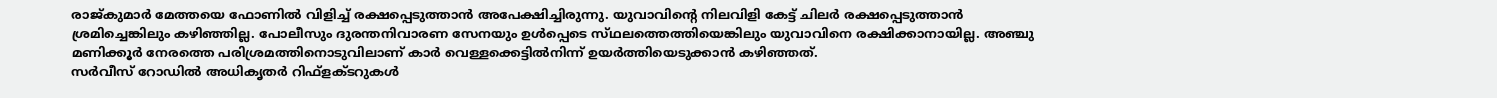രാജ്‌കുമാര്‍ മേത്തയെ ഫോണില്‍ വിളിച്ച്‌ രക്ഷപ്പെടുത്താന്‍ അപേക്ഷിച്ചിരുന്നു. യുവാവിന്റെ നിലവിളി കേട്ട്‌ ചിലര്‍ രക്ഷപ്പെടുത്താന്‍ ശ്രമിച്ചെങ്കിലും കഴിഞ്ഞില്ല. പോലീസും ദുരന്തനിവാരണ സേനയും ഉള്‍പ്പെടെ സ്‌ഥലത്തെത്തിയെങ്കിലും യുവാവിനെ രക്ഷിക്കാനായില്ല. അഞ്ചു മണിക്കൂര്‍ നേരത്തെ പരിശ്രമത്തിനൊടുവിലാണ്‌ കാര്‍ വെള്ളക്കെട്ടില്‍നിന്ന്‌ ഉയര്‍ത്തിയെടുക്കാന്‍ കഴിഞ്ഞത്‌.
സര്‍വീസ്‌ റോഡില്‍ അധികൃതര്‍ റിഫ്‌ളക്‌ടറുകള്‍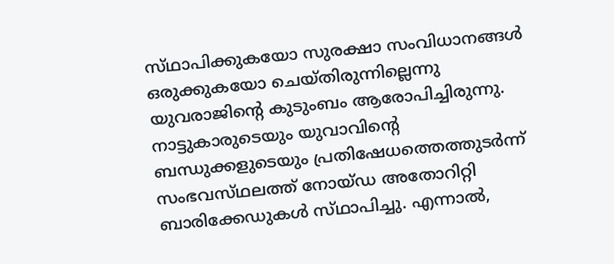സ്‌ഥാപിക്കുകയോ സുരക്ഷാ സംവിധാനങ്ങള്‍ ഒരുക്കുകയോ ചെയ്‌തിരുന്നില്ലെന്നു യുവരാജിന്റെ കുടുംബം ആരോപിച്ചിരുന്നു. നാട്ടുകാരുടെയും യുവാവിന്റെ ബന്ധുക്കളുടെയും പ്രതിഷേധത്തെത്തുടര്‍ന്ന്‌ സംഭവസ്‌ഥലത്ത്‌ നോയ്‌ഡ അതോറിറ്റി ബാരിക്കേഡുകള്‍ സ്‌ഥാപിച്ചു. എന്നാല്‍,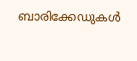ബാരിക്കേഡുകള്‍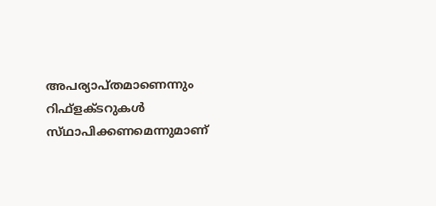അപര്യാപ്‌തമാണെന്നും റിഫ്‌ളക്‌ടറുകള്‍ സ്‌ഥാപിക്കണമെന്നുമാണ്‌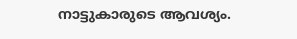നാട്ടുകാരുടെ ആവശ്യം.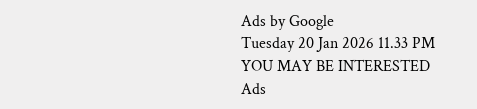Ads by Google
Tuesday 20 Jan 2026 11.33 PM
YOU MAY BE INTERESTED
Ads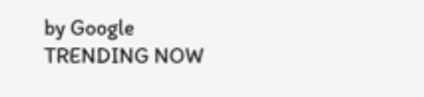by Google
TRENDING NOW